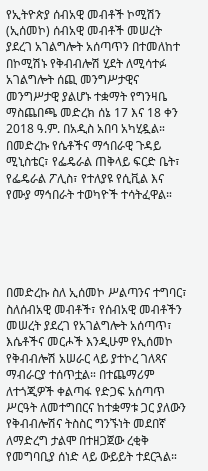የኢትዮጵያ ሰብአዊ መብቶች ኮሚሽን (ኢሰመኮ) ሰብአዊ መብቶች መሠረት ያደረገ አገልግሎት አሰጣጥን በተመለከተ በኮሚሽኑ የቅብብሎሽ ሂደት ለሚሳተፉ አገልግሎት ሰጪ መንግሥታዊና መንግሥታዊ ያልሆኑ ተቋማት የግንዛቤ ማስጨበጫ መድረክ ሰኔ 17 እና 18 ቀን 2018 ዓ.ም. በአዲስ አበባ አካሂዷል። በመድረኩ የሴቶችና ማኅበራዊ ጉዳይ ሚኒስቴር፣ የፌዴራል ጠቅላይ ፍርድ ቤት፣ የፌዴራል ፖሊስ፣ የተለያዩ የሲቪል እና የሙያ ማኅበራት ተወካዮች ተሳትፈዋል።





በመድረኩ ስለ ኢሰመኮ ሥልጣንና ተግባር፣ ስለሰብአዊ መብቶች፣ የሰብአዊ መብቶችን መሠረት ያደረገ የአገልግሎት አሰጣጥ፣ እሴቶችና መርሖች እንዲሁም የኢሰመኮ የቅብብሎሽ አሠራር ላይ ያተኮረ ገለጻና ማብራርያ ተሰጥቷል። በተጨማሪም ለተጎጂዎች ቀልጣፋ የድጋፍ አሰጣጥ ሥርዓት ለመተግበርና ከተቋማቱ ጋር ያለውን የቅብብሎሽና ትስስር ግንኙነት መደበኛ ለማድረግ ታልሞ በተዘጋጀው ረቂቅ የመግባቢያ ሰነድ ላይ ውይይት ተደርጓል።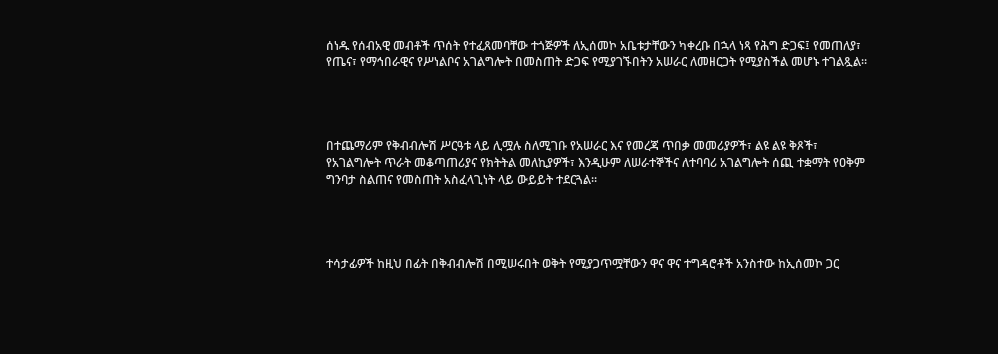ሰነዱ የሰብአዊ መብቶች ጥሰት የተፈጸመባቸው ተጎጅዎች ለኢሰመኮ አቤቱታቸውን ካቀረቡ በኋላ ነጻ የሕግ ድጋፍ፤ የመጠለያ፣ የጤና፣ የማኅበራዊና የሥነልቦና አገልግሎት በመስጠት ድጋፍ የሚያገኙበትን አሠራር ለመዘርጋት የሚያስችል መሆኑ ተገልጿል።




በተጨማሪም የቅብብሎሽ ሥርዓቱ ላይ ሊሟሉ ስለሚገቡ የአሠራር እና የመረጃ ጥበቃ መመሪያዎች፣ ልዩ ልዩ ቅጾች፣ የአገልግሎት ጥራት መቆጣጠሪያና የክትትል መለኪያዎች፣ እንዲሁም ለሠራተኞችና ለተባባሪ አገልግሎት ሰጪ ተቋማት የዐቅም ግንባታ ስልጠና የመስጠት አስፈላጊነት ላይ ውይይት ተደርጓል።




ተሳታፊዎች ከዚህ በፊት በቅብብሎሽ በሚሠሩበት ወቅት የሚያጋጥሟቸውን ዋና ዋና ተግዳሮቶች አንስተው ከኢሰመኮ ጋር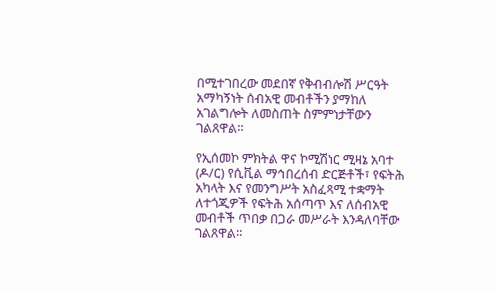በሚተገበረው መደበኛ የቅብብሎሽ ሥርዓት አማካኝነት ሰብአዊ መብቶችን ያማከለ አገልግሎት ለመስጠት ስምምነታቸውን ገልጸዋል።

የኢሰመኮ ምክትል ዋና ኮሚሽነር ሚዛኔ አባተ (ዶ/ር) የሲቪል ማኅበረሰብ ድርጅቶች፣ የፍትሕ አካላት እና የመንግሥት አስፈጻሚ ተቋማት ለተጎጂዎች የፍትሕ አሰጣጥ እና ለሰብአዊ መብቶች ጥበቃ በጋራ መሥራት እንዳለባቸው ገልጸዋል።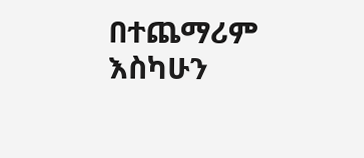በተጨማሪም እስካሁን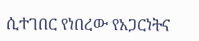ሲተገበር የነበረው የአጋርነትና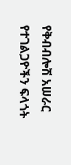የቅብብሎሽ አሠራር የተገልጋዮችን ፍላጎት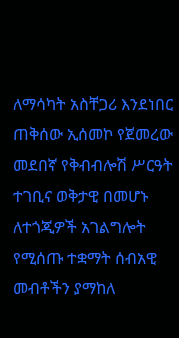ለማሳካት አስቸጋሪ እንደነበር ጠቅሰው ኢሰመኮ የጀመረው መደበኛ የቅብብሎሽ ሥርዓት ተገቢና ወቅታዊ በመሆኑ ለተጎጂዎች አገልግሎት የሚሰጡ ተቋማት ሰብአዊ መብቶችን ያማከለ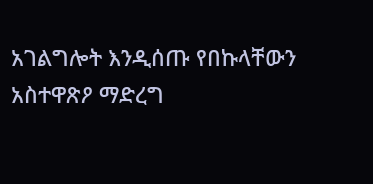አገልግሎት እንዲሰጡ የበኩላቸውን አስተዋጽዖ ማድረግ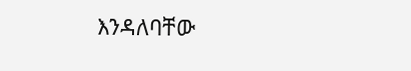እንዳለባቸው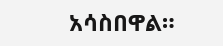አሳስበዋል።